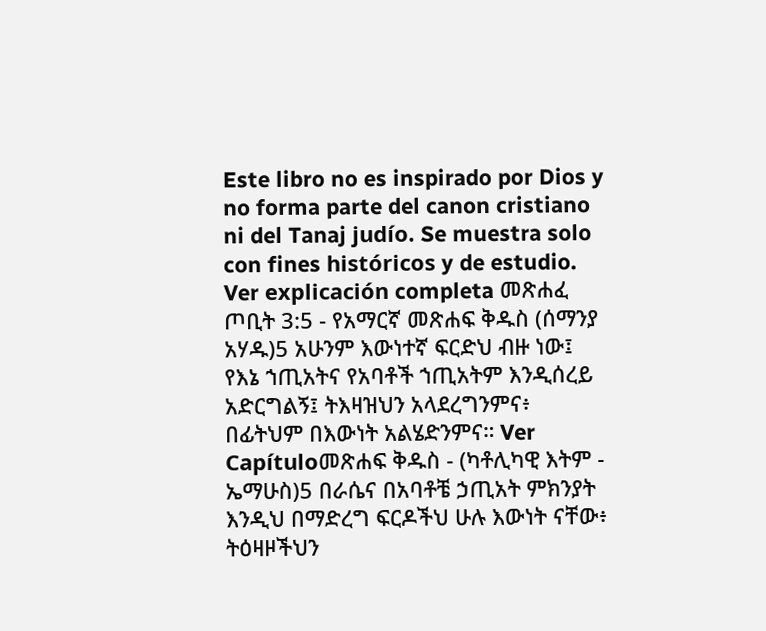Este libro no es inspirado por Dios y no forma parte del canon cristiano ni del Tanaj judío. Se muestra solo con fines históricos y de estudio. Ver explicación completa መጽሐፈ ጦቢት 3:5 - የአማርኛ መጽሐፍ ቅዱስ (ሰማንያ አሃዱ)5 አሁንም እውነተኛ ፍርድህ ብዙ ነው፤ የእኔ ኀጢአትና የአባቶች ኀጢአትም እንዲሰረይ አድርግልኝ፤ ትእዛዝህን አላደረግንምና፥ በፊትህም በእውነት አልሄድንምና። Ver Capítuloመጽሐፍ ቅዱስ - (ካቶሊካዊ እትም - ኤማሁስ)5 በራሴና በአባቶቼ ኃጢአት ምክንያት እንዲህ በማድረግ ፍርዶችህ ሁሉ እውነት ናቸው፥ ትዕዛዞችህን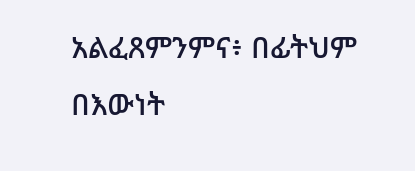አልፈጸምንምና፥ በፊትህም በእውነት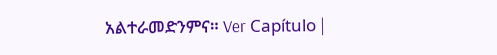አልተራመድንምና። Ver Capítulo |